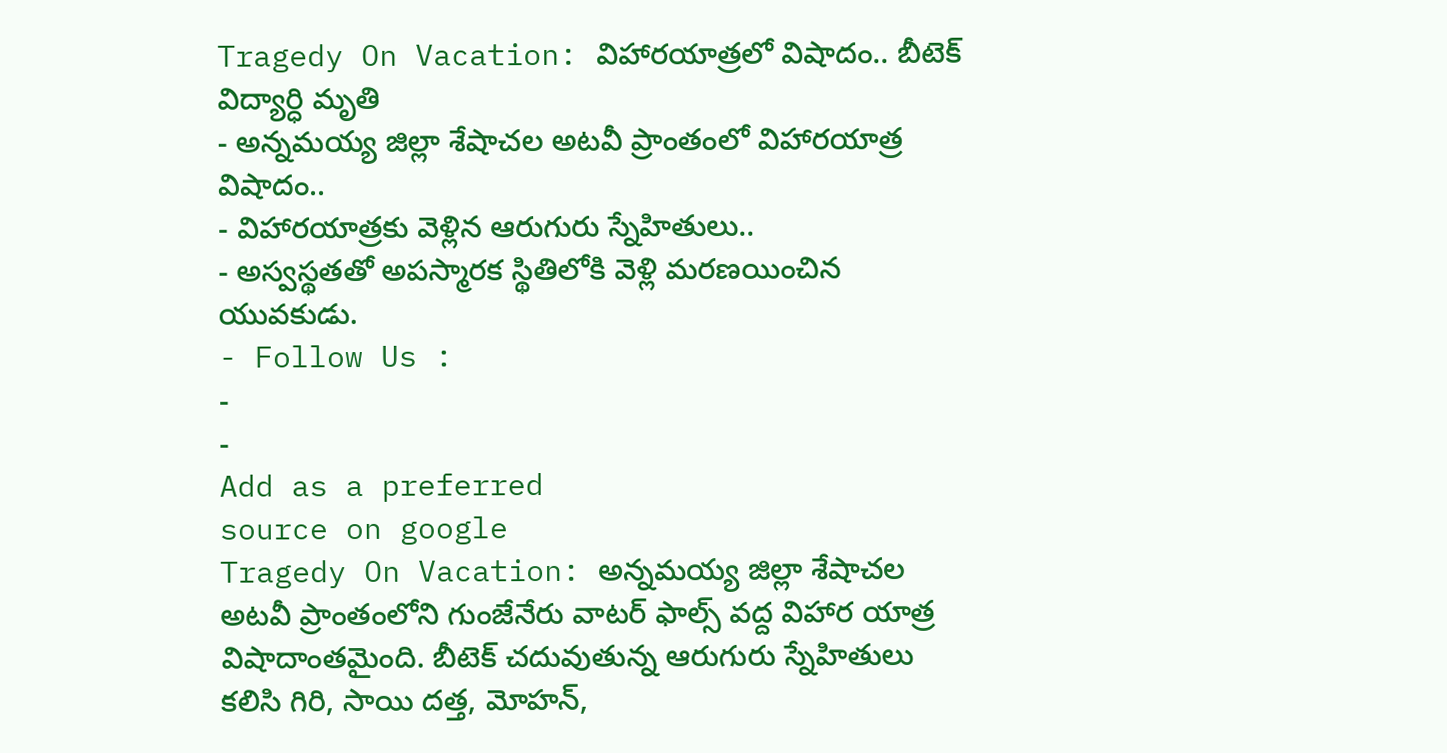Tragedy On Vacation: విహారయాత్రలో విషాదం.. బీటెక్ విద్యార్ధి మృతి
- అన్నమయ్య జిల్లా శేషాచల అటవీ ప్రాంతంలో విహారయాత్ర విషాదం..
- విహారయాత్రకు వెళ్లిన ఆరుగురు స్నేహితులు..
- అస్వస్థతతో అపస్మారక స్థితిలోకి వెళ్లి మరణయించిన యువకుడు.
- Follow Us :
-
-
Add as a preferred
source on google
Tragedy On Vacation: అన్నమయ్య జిల్లా శేషాచల అటవీ ప్రాంతంలోని గుంజేనేరు వాటర్ ఫాల్స్ వద్ద విహార యాత్ర విషాదాంతమైంది. బీటెక్ చదువుతున్న ఆరుగురు స్నేహితులు కలిసి గిరి, సాయి దత్త, మోహన్,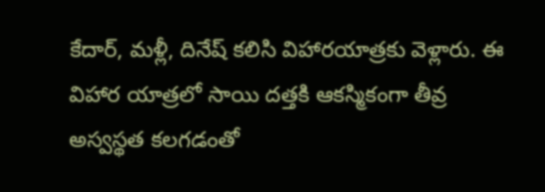కేదార్, మళ్లీ, దినేష్ కలిసి విహారయాత్రకు వెళ్లారు. ఈ విహార యాత్రలో సాయి దత్తకి ఆకస్మికంగా తీవ్ర అస్వస్థత కలగడంతో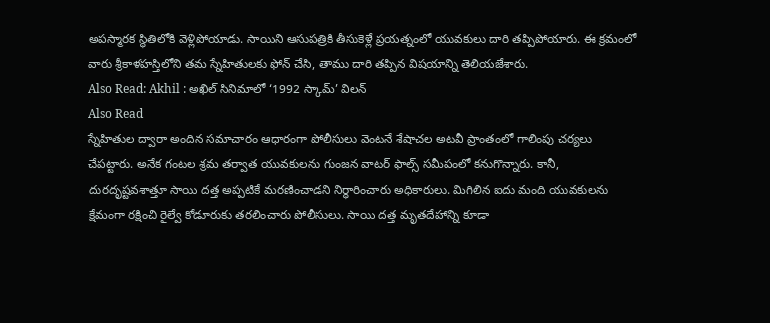అపస్మారక స్థితిలోకి వెళ్లిపోయాడు. సాయిని ఆసుపత్రికి తీసుకెళ్లే ప్రయత్నంలో యువకులు దారి తప్పిపోయారు. ఈ క్రమంలో వారు శ్రీకాళహస్తిలోని తమ స్నేహితులకు ఫోన్ చేసి, తాము దారి తప్పిన విషయాన్ని తెలియజేశారు.
Also Read: Akhil : అఖిల్ సినిమాలో ‘1992 స్కామ్’ విలన్
Also Read
స్నేహితుల ద్వారా అందిన సమాచారం ఆధారంగా పోలీసులు వెంటనే శేషాచల అటవీ ప్రాంతంలో గాలింపు చర్యలు చేపట్టారు. అనేక గంటల శ్రమ తర్వాత యువకులను గుంజన వాటర్ ఫాల్స్ సమీపంలో కనుగొన్నారు. కానీ, దురదృష్టవశాత్తూ సాయి దత్త అప్పటికే మరణించాడని నిర్ధారించారు అధికారులు. మిగిలిన ఐదు మంది యువకులను క్షేమంగా రక్షించి రైల్వే కోడూరుకు తరలించారు పోలీసులు. సాయి దత్త మృతదేహాన్ని కూడా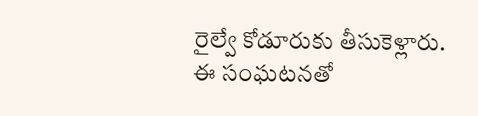రైల్వే కోడూరుకు తీసుకెళ్లారు. ఈ సంఘటనతో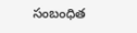సంబంధిత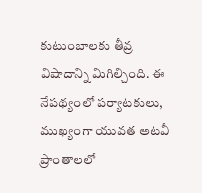కుటుంబాలకు తీవ్ర విషాదాన్ని మిగిల్చింది. ఈ నేపథ్యంలో పర్యాటకులు, ముఖ్యంగా యువత అటవీ ప్రాంతాలలో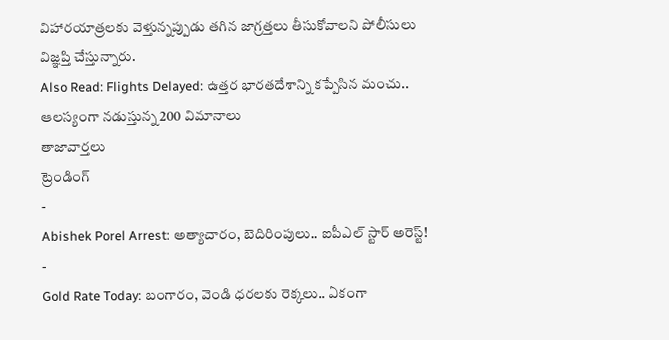విహారయాత్రలకు వెళ్తున్నప్పుడు తగిన జాగ్రత్తలు తీసుకోవాలని పోలీసులు విజ్ఞప్తి చేస్తున్నారు.
Also Read: Flights Delayed: ఉత్తర భారతదేశాన్ని కప్పేసిన మంచు.. ఆలస్యంగా నడుస్తున్న 200 విమానాలు
తాజావార్తలు
ట్రెండింగ్
-
Abishek Porel Arrest: అత్యాచారం, బెదిరింపులు.. ఐపీఎల్ స్టార్ అరెస్ట్!
-
Gold Rate Today: బంగారం, వెండి ధరలకు రెక్కలు.. ఏకంగా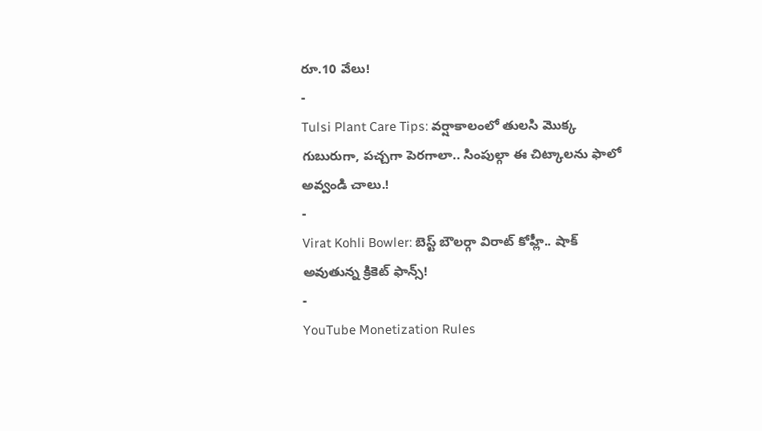రూ.10 వేలు!
-
Tulsi Plant Care Tips: వర్షాకాలంలో తులసి మొక్క గుబురుగా, పచ్చగా పెరగాలా.. సింపుల్గా ఈ చిట్కాలను ఫాలో అవ్వండి చాలు.!
-
Virat Kohli Bowler: బెస్ట్ బౌలర్గా విరాట్ కోహ్లీ.. షాక్ అవుతున్న క్రికెట్ ఫాన్స్!
-
YouTube Monetization Rules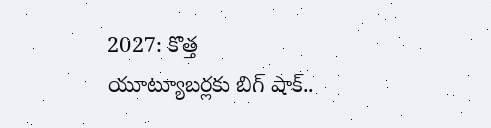2027: కొత్త యూట్యూబర్లకు బిగ్ షాక్..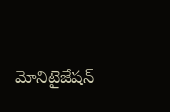మోనిటైజేషన్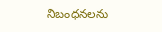నిబంధనలను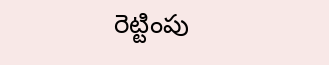రెట్టింపు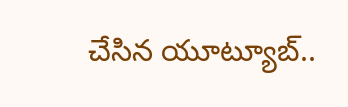చేసిన యూట్యూబ్..